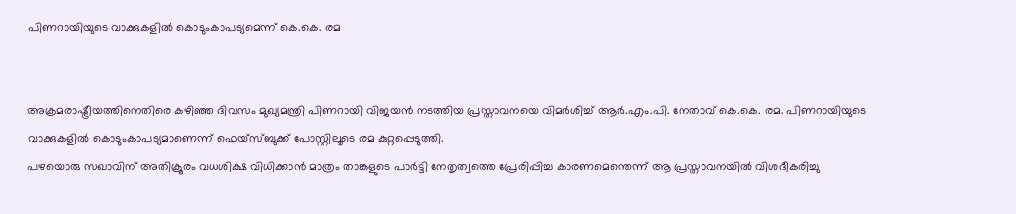പിണറായിയുടെ വാക്കുകളില്‍ കൊടുംകാപട്യമെന്ന് കെ.കെ. രമ


അക്രമരാഷ്ട്രീയത്തിനെതിരെ കഴിഞ്ഞ ദിവസം മുഖ്യമന്ത്രി പിണറായി വിജയന്‍ നടത്തിയ പ്രസ്താവനയെ വിമര്‍ശിച്ച്‌ ആര്‍.എം.പി. നേതാവ് കെ.കെ. രമ. പിണറായിയുടെ വാക്കുകളില്‍ കൊടുംകാപട്യമാണെന്ന് ഫെയ്സ്ബുക്ക് പോസ്റ്റിലൂടെ രമ കുറ്റപ്പെടുത്തി.
പഴയൊരു സഖാവിന് അതിക്രൂരം വധശിക്ഷ വിധിക്കാന്‍ മാത്രം താങ്കളുടെ പാര്‍ട്ടി നേതൃത്വത്തെ പ്രേരിപ്പിച്ച കാരണമെന്തെന്ന് ആ പ്രസ്താവനയില്‍ വിശദീകരിച്ചു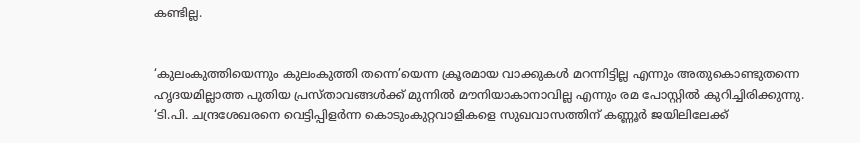കണ്ടില്ല.


‘കുലംകുത്തിയെന്നും കുലംകുത്തി തന്നെ’യെന്ന ക്രൂരമായ വാക്കുകള്‍ മറന്നിട്ടില്ല എന്നും അതുകൊണ്ടുതന്നെ ഹൃദയമില്ലാത്ത പുതിയ പ്രസ്താവങ്ങള്‍ക്ക് മുന്നില്‍ മൗനിയാകാനാവില്ല എന്നും രമ പോസ്റ്റില്‍ കുറിച്ചിരിക്കുന്നു.
‘ടി.പി. ചന്ദ്രശേഖരനെ വെട്ടിപ്പിളര്‍ന്ന കൊടുംകുറ്റവാളികളെ സുഖവാസത്തിന് കണ്ണൂര്‍ ജയിലിലേക്ക്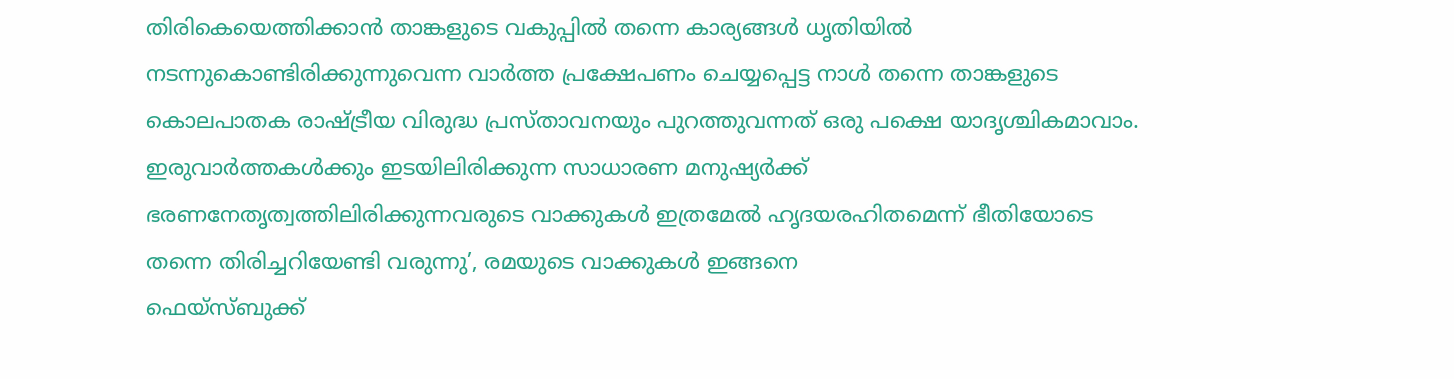തിരികെയെത്തിക്കാന്‍ താങ്കളുടെ വകുപ്പില്‍ തന്നെ കാര്യങ്ങള്‍ ധൃതിയില്‍ നടന്നുകൊണ്ടിരിക്കുന്നുവെന്ന വാര്‍ത്ത പ്രക്ഷേപണം ചെയ്യപ്പെട്ട നാള്‍ തന്നെ താങ്കളുടെ കൊലപാതക രാഷ്ട്രീയ വിരുദ്ധ പ്രസ്താവനയും പുറത്തുവന്നത് ഒരു പക്ഷെ യാദൃശ്ചികമാവാം. ഇരുവാര്‍ത്തകള്‍ക്കും ഇടയിലിരിക്കുന്ന സാധാരണ മനുഷ്യര്‍ക്ക് ഭരണനേതൃത്വത്തിലിരിക്കുന്നവരുടെ വാക്കുകള്‍ ഇത്രമേല്‍ ഹൃദയരഹിതമെന്ന് ഭീതിയോടെ തന്നെ തിരിച്ചറിയേണ്ടി വരുന്നു’, രമയുടെ വാക്കുകള്‍ ഇങ്ങനെ
ഫെയ്സ്ബുക്ക്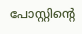പോസ്റ്റിന്റെ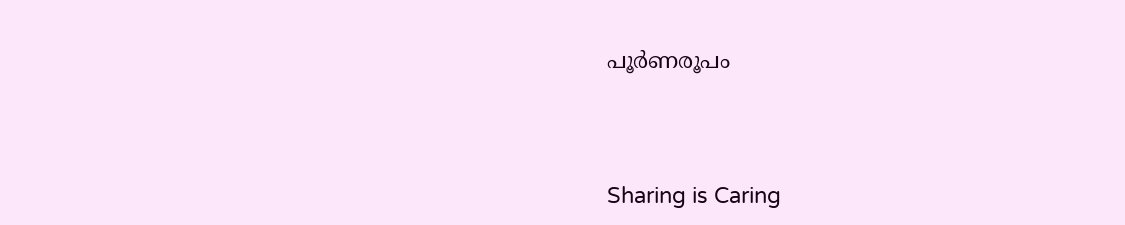പൂര്‍ണരൂപം




Sharing is Caring